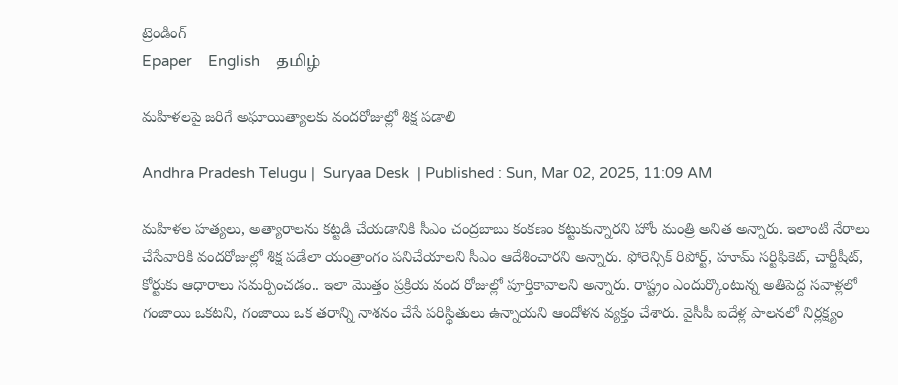ట్రెండింగ్
Epaper    English    தமிழ்

మహిళలపై జరిగే అఘాయిత్యాలకు వందరోజుల్లో శిక్ష పడాలి

Andhra Pradesh Telugu |  Suryaa Desk  | Published : Sun, Mar 02, 2025, 11:09 AM

మహిళల హత్యలు, అత్యారాలను కట్టడి చేయడానికి సీఎం చంద్రబాబు కంకణం కట్టుకున్నారని హోం మంత్రి అనిత అన్నారు. ఇలాంటి నేరాలు చేసేవారికి వందరోజుల్లో శిక్ష పడేలా యంత్రాంగం పనిచేయాలని సీఎం ఆదేశించారని అన్నారు. ఫోరెన్సిక్‌ రిపోర్ట్‌, హూమ్‌ సర్టిఫికెట్‌, చార్జీషీట్‌, కోర్టుకు ఆధారాలు సమర్పించడం.. ఇలా మొత్తం ప్రక్రియ వంద రోజుల్లో పూర్తికావాలని అన్నారు. రాష్ట్రం ఎందుర్కొంటున్న అతిపెద్ద సవాళ్లలో గంజాయి ఒకటని, గంజాయి ఒక తరాన్ని నాశనం చేసే పరిస్థితులు ఉన్నాయని ఆందోళన వ్యక్తం చేశారు. వైసీపీ ఐదేళ్ల పాలనలో నిర్లక్ష్యం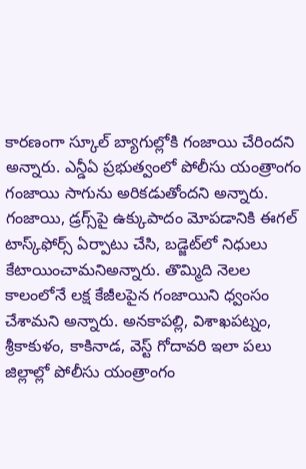కారణంగా స్కూల్‌ బ్యాగుల్లోకి గంజాయి చేరిందని అన్నారు. ఎన్డీఏ ప్రభుత్వంలో పోలీసు యంత్రాంగం గంజాయి సాగును అరికడుతోందని అన్నారు. గంజాయి, డ్రగ్స్‌పై ఉక్కుపాదం మోపడానికి ఈగల్‌ టాస్క్‌ఫోర్స్‌ ఏర్పాటు చేసి, బడ్జెట్‌లో నిధులు కేటాయించామనిఅన్నారు. తొమ్మిది నెలల కాలంలోనే లక్ష కేజీలపైన గంజాయిని ధ్వంసం చేశామని అన్నారు. అనకాపల్లి, విశాఖపట్నం, శ్రీకాకుళం, కాకినాడ, వెస్ట్‌ గోదావరి ఇలా పలు జిల్లాల్లో పోలీసు యంత్రాంగం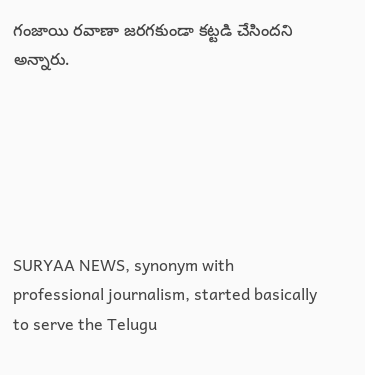గంజాయి రవాణా జరగకుండా కట్టడి చేసిందని అన్నారు.






SURYAA NEWS, synonym with professional journalism, started basically to serve the Telugu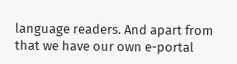language readers. And apart from that we have our own e-portal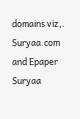domains viz,. Suryaa.com and Epaper Suryaa